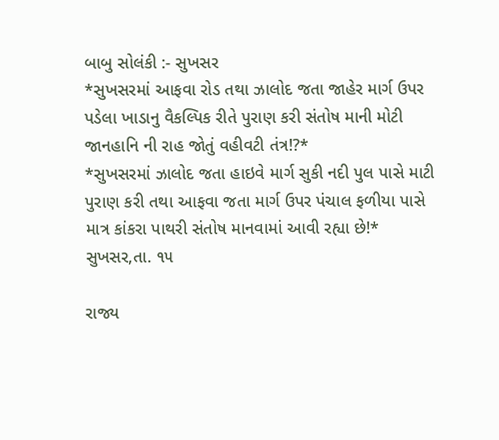બાબુ સોલંકી :- સુખસર
*સુખસરમાં આફવા રોડ તથા ઝાલોદ જતા જાહેર માર્ગ ઉપર પડેલા ખાડાનુ વૈકલ્પિક રીતે પુરાણ કરી સંતોષ માની મોટી જાનહાનિ ની રાહ જોતું વહીવટી તંત્ર!?*
*સુખસરમાં ઝાલોદ જતા હાઇવે માર્ગ સુકી નદી પુલ પાસે માટી પુરાણ કરી તથા આફવા જતા માર્ગ ઉપર પંચાલ ફળીયા પાસે માત્ર કાંકરા પાથરી સંતોષ માનવામાં આવી રહ્યા છે!*
સુખસર,તા. ૧૫

રાજ્ય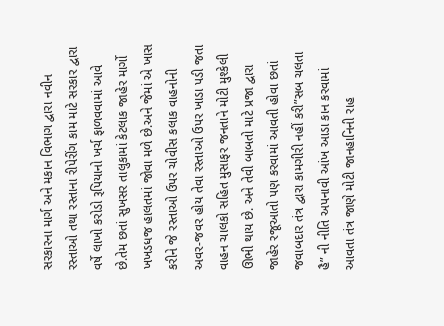સરકારના માર્ગ અને મકાન વિભાગ દ્વારા નવીન રસ્તાઓ તથા રસ્તાના રીપેરીંગ કામ માટે સરકાર દ્વારા વર્ષે લાખો કરોડો રૂપિયાનો ખર્ચ ફાળવવામાં આવે છે.તેમ છતાં સુખસર તાલુકામાં કેટલાક જાહેર માર્ગો ખખડધજ હાલતમાં જોવા મળે છે.અને જેમાં એ ખાસ કરીને જે રસ્તાઓ ઉપર ચોવીસ કલાક વાહનોની અવર-જવર હોય તેવા રસ્તાઓ ઉપર ખાડા પડી જતા વાહન ચાલકો સહિત મુસાફર જનતાને મોટી મુશ્કેલી ઊભી થાય છે. અને તેવી બાબતો માટે પ્રજા દ્વારા જાહેર રજૂઆતો પણ કરવામાં આવતી હોવા છતાં જવાબદાર તંત્ર દ્વારા કામગીરી નહીં કરી”સબ ચલતા હૈ” ની નીતિ અપનાવી આંખ આડા કાન કરવામાં આવતા તંત્ર જાણે મોટી જાનહાનિની રાહ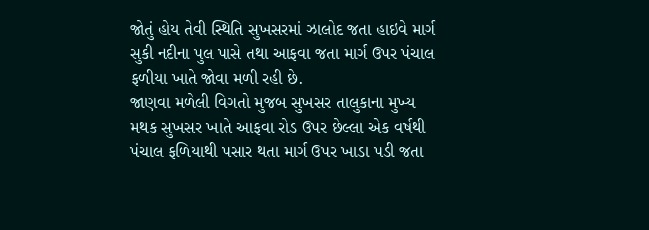જોતું હોય તેવી સ્થિતિ સુખસરમાં ઝાલોદ જતા હાઇવે માર્ગ સુકી નદીના પુલ પાસે તથા આફવા જતા માર્ગ ઉપર પંચાલ ફળીયા ખાતે જોવા મળી રહી છે.
જાણવા મળેલી વિગતો મુજબ સુખસર તાલુકાના મુખ્ય મથક સુખસર ખાતે આફવા રોડ ઉપર છેલ્લા એક વર્ષથી પંચાલ ફળિયાથી પસાર થતા માર્ગ ઉપર ખાડા પડી જતા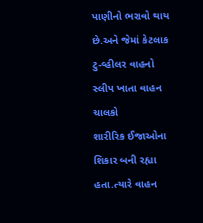પાણીનો ભરાવો થાય છે.અને જેમાં કેટલાક ટુ-વ્હીલર વાહનો સ્લીપ ખાતા વાહન ચાલકો
શારીરિક ઈજાઓના શિકાર બની રહ્યા હતા.ત્યારે વાહન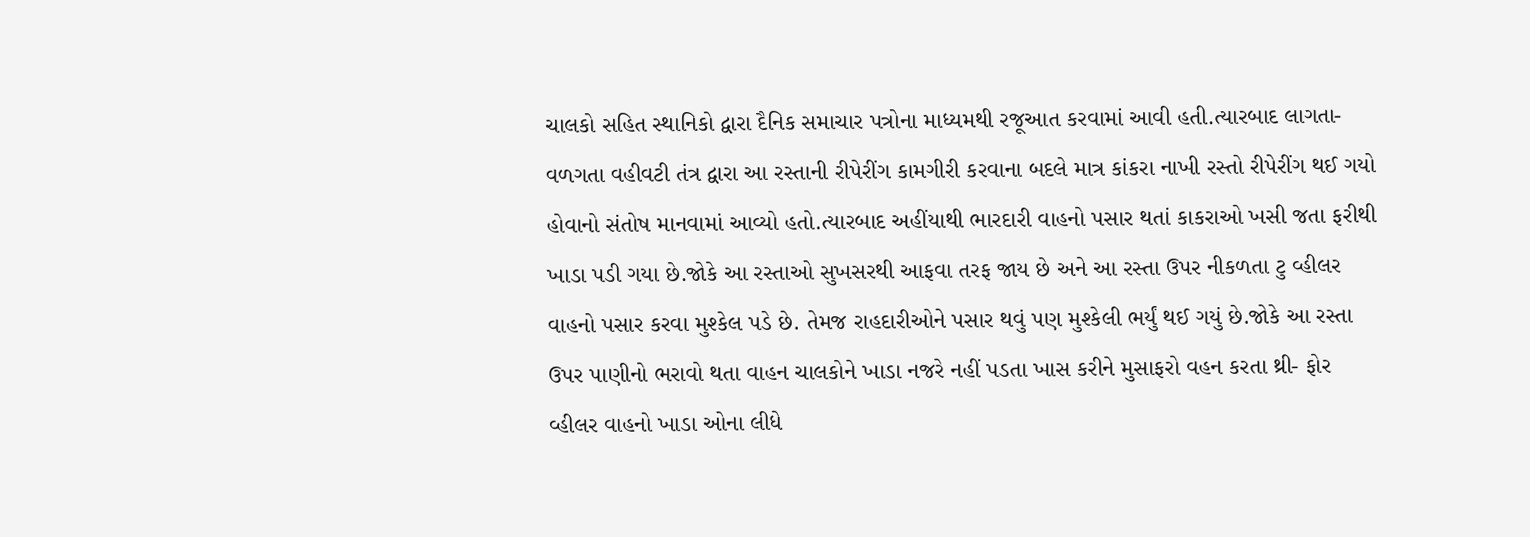ચાલકો સહિત સ્થાનિકો દ્વારા દૈનિક સમાચાર પત્રોના માધ્યમથી રજૂઆત કરવામાં આવી હતી.ત્યારબાદ લાગતા-વળગતા વહીવટી તંત્ર દ્વારા આ રસ્તાની રીપેરીંગ કામગીરી કરવાના બદલે માત્ર કાંકરા નાખી રસ્તો રીપેરીંગ થઈ ગયો હોવાનો સંતોષ માનવામાં આવ્યો હતો.ત્યારબાદ અહીંયાથી ભારદારી વાહનો પસાર થતાં કાકરાઓ ખસી જતા ફરીથી ખાડા પડી ગયા છે.જોકે આ રસ્તાઓ સુખસરથી આફવા તરફ જાય છે અને આ રસ્તા ઉપર નીકળતા ટુ વ્હીલર વાહનો પસાર કરવા મુશ્કેલ પડે છે. તેમજ રાહદારીઓને પસાર થવું પણ મુશ્કેલી ભર્યું થઈ ગયું છે.જોકે આ રસ્તા ઉપર પાણીનો ભરાવો થતા વાહન ચાલકોને ખાડા નજરે નહીં પડતા ખાસ કરીને મુસાફરો વહન કરતા થ્રી- ફોર વ્હીલર વાહનો ખાડા ઓના લીધે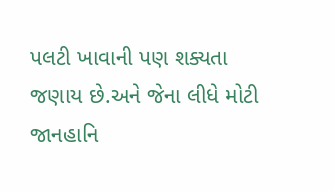પલટી ખાવાની પણ શક્યતા જણાય છે.અને જેના લીધે મોટી જાનહાનિ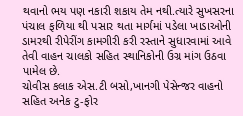થવાનો ભય પણ નકારી શકાય તેમ નથી.ત્યારે સુખસરના પંચાલ ફળિયા થી પસાર થતા માર્ગમાં પડેલા ખાડાઓની ડામરથી રીપેરીંગ કામગીરી કરી રસ્તાને સુધારવામાં આવે તેવી વાહન ચાલકો સહિત સ્થાનિકોની ઉગ્ર માંગ ઉઠવા પામેલ છે.
ચોવીસ કલાક એસ.ટી બસો,ખાનગી પેસેન્જર વાહનો સહિત અનેક ટુ-ફોર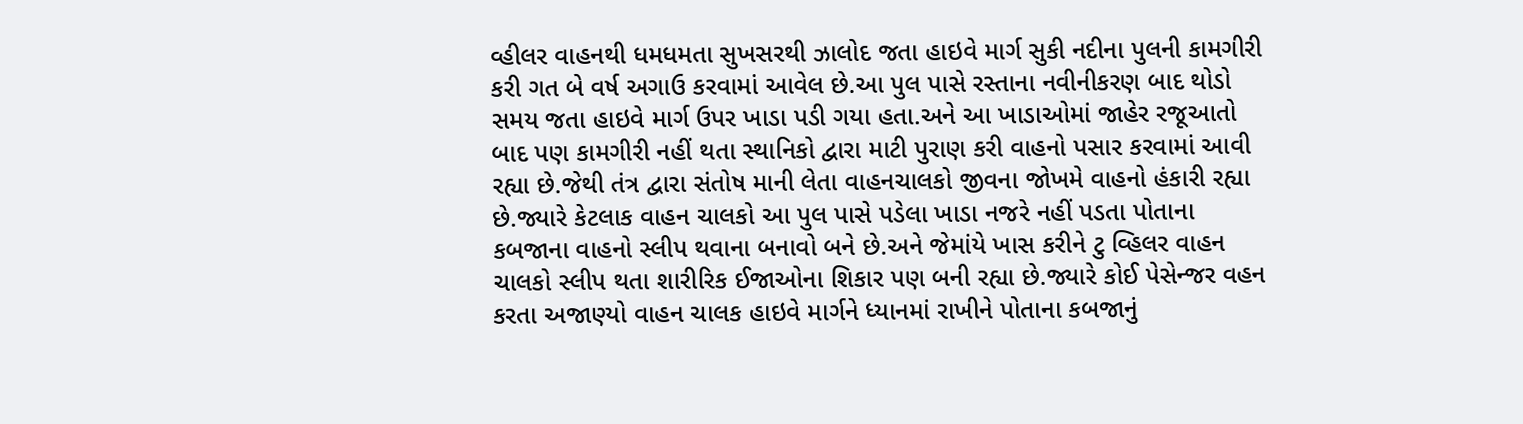વ્હીલર વાહનથી ધમધમતા સુખસરથી ઝાલોદ જતા હાઇવે માર્ગ સુકી નદીના પુલની કામગીરી કરી ગત બે વર્ષ અગાઉ કરવામાં આવેલ છે.આ પુલ પાસે રસ્તાના નવીનીકરણ બાદ થોડો સમય જતા હાઇવે માર્ગ ઉપર ખાડા પડી ગયા હતા.અને આ ખાડાઓમાં જાહેર રજૂઆતો બાદ પણ કામગીરી નહીં થતા સ્થાનિકો દ્વારા માટી પુરાણ કરી વાહનો પસાર કરવામાં આવી રહ્યા છે.જેથી તંત્ર દ્વારા સંતોષ માની લેતા વાહનચાલકો જીવના જોખમે વાહનો હંકારી રહ્યા છે.જ્યારે કેટલાક વાહન ચાલકો આ પુલ પાસે પડેલા ખાડા નજરે નહીં પડતા પોતાના કબજાના વાહનો સ્લીપ થવાના બનાવો બને છે.અને જેમાંયે ખાસ કરીને ટુ વ્હિલર વાહન ચાલકો સ્લીપ થતા શારીરિક ઈજાઓના શિકાર પણ બની રહ્યા છે.જ્યારે કોઈ પેસેન્જર વહન કરતા અજાણ્યો વાહન ચાલક હાઇવે માર્ગને ધ્યાનમાં રાખીને પોતાના કબજાનું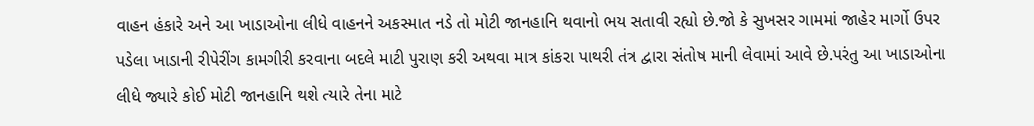વાહન હંકારે અને આ ખાડાઓના લીધે વાહનને અકસ્માત નડે તો મોટી જાનહાનિ થવાનો ભય સતાવી રહ્યો છે.જો કે સુખસર ગામમાં જાહેર માર્ગો ઉપર પડેલા ખાડાની રીપેરીંગ કામગીરી કરવાના બદલે માટી પુરાણ કરી અથવા માત્ર કાંકરા પાથરી તંત્ર દ્વારા સંતોષ માની લેવામાં આવે છે.પરંતુ આ ખાડાઓના લીધે જ્યારે કોઈ મોટી જાનહાનિ થશે ત્યારે તેના માટે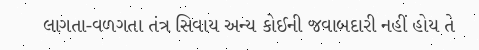લાગતા-વળગતા તંત્ર સિવાય અન્ય કોઈની જવાબદારી નહીં હોય તે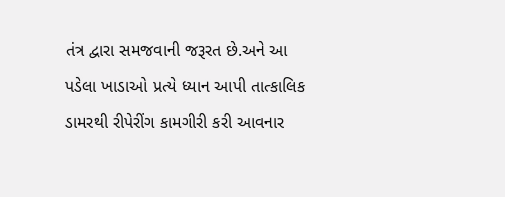તંત્ર દ્વારા સમજવાની જરૂરત છે.અને આ પડેલા ખાડાઓ પ્રત્યે ધ્યાન આપી તાત્કાલિક ડામરથી રીપેરીંગ કામગીરી કરી આવનાર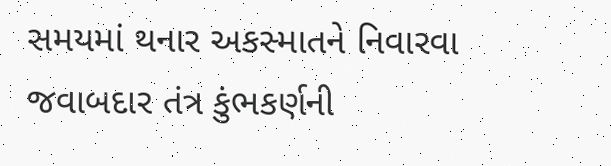સમયમાં થનાર અકસ્માતને નિવારવા જવાબદાર તંત્ર કુંભકર્ણની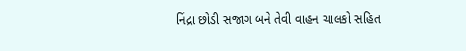નિંદ્રા છોડી સજાગ બને તેવી વાહન ચાલકો સહિત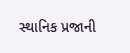સ્થાનિક પ્રજાની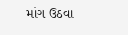માંગ ઉઠવા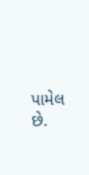પામેલ છે.